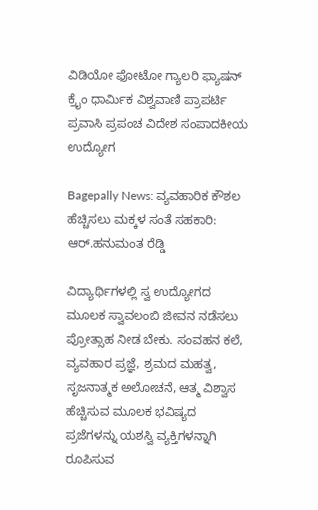ವಿಡಿಯೋ ಫೋಟೋ ಗ್ಯಾಲರಿ ಫ್ಯಾಷನ್ ಕ್ರೈಂ ಧಾರ್ಮಿಕ ವಿಶ್ವವಾಣಿ ಪ್ರಾಪರ್ಟಿ ಪ್ರವಾಸಿ ಪ್ರಪಂಚ ವಿದೇಶ ಸಂಪಾದಕೀಯ ಉದ್ಯೋಗ

Bagepally News: ವ್ಯವಹಾರಿಕ ಕೌಶಲ ಹೆಚ್ಚಿಸಲು ಮಕ್ಕಳ ಸಂತೆ ಸಹಕಾರಿ: ಆರ್.ಹನುಮಂತ ರೆಡ್ಡಿ

ವಿದ್ಯಾರ್ಥಿಗಳಲ್ಲಿ ಸ್ವ ಉದ್ಯೋಗದ ಮೂಲಕ ಸ್ವಾವಲಂಬಿ ಜೀವನ ನಡೆಸಲು ಪ್ರೋತ್ಸಾಹ ನೀಡ ಬೇಕು. ಸಂವಹನ ಕಲೆ, ವ್ಯವಹಾರ ಪ್ರಜ್ಞೆ, ಶ್ರಮದ ಮಹತ್ವ, ಸೃಜನಾತ್ಮಕ ಅಲೋಚನೆ, ಆತ್ಮ ವಿಶ್ವಾಸ ಹೆಚ್ಚಿಸುವ ಮೂಲಕ ಭವಿಷ್ಯದ ಪ್ರಜೆಗಳನ್ನು ಯಶಸ್ವಿ ವ್ಯಕ್ತಿಗಳನ್ನಾಗಿ ರೂಪಿಸುವ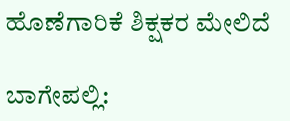ಹೊಣೆಗಾರಿಕೆ ಶಿಕ್ಷಕರ ಮೇಲಿದೆ

ಬಾಗೇಪಲ್ಲಿ: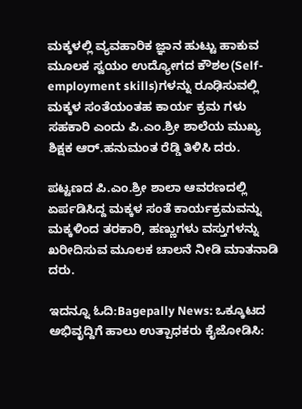ಮಕ್ಕಳಲ್ಲಿ ವ್ಯವಹಾರಿಕ ಜ್ಞಾನ ಹುಟ್ಟು ಹಾಕುವ ಮೂಲಕ ಸ್ವಯಂ ಉದ್ಯೋಗದ ಕೌಶಲ(Self-employment skills)ಗಳನ್ನು ರೂಢಿಸುವಲ್ಲಿ ಮಕ್ಕಳ ಸಂತೆಯಂತಹ ಕಾರ್ಯ ಕ್ರಮ ಗಳು ಸಹಕಾರಿ ಎಂದು ಪಿ.ಎಂ.ಶ್ರೀ ಶಾಲೆಯ ಮುಖ್ಯ ಶಿಕ್ಷಕ ಆರ್.ಹನುಮಂತ ರೆಡ್ಡಿ ತಿಳಿಸಿ ದರು.

ಪಟ್ಟಣದ ಪಿ.ಎಂ.ಶ್ರೀ ಶಾಲಾ ಆವರಣದಲ್ಲಿ ಏರ್ಪಡಿಸಿದ್ದ ಮಕ್ಕಳ ಸಂತೆ ಕಾರ್ಯಕ್ರಮವನ್ನು ಮಕ್ಕಳಿಂದ ತರಕಾರಿ, ಹಣ್ಣುಗಳು ವಸ್ತುಗಳನ್ನು ಖರೀದಿಸುವ ಮೂಲಕ ಚಾಲನೆ ನೀಡಿ ಮಾತನಾಡಿ ದರು.

ಇದನ್ನೂ ಓದಿ:Bagepally News: ಒಕ್ಕೂಟದ ಅಭಿವೃದ್ದಿಗೆ ಹಾಲು ಉತ್ಪಾಧಕರು ಕೈಜೋಡಿಸಿ: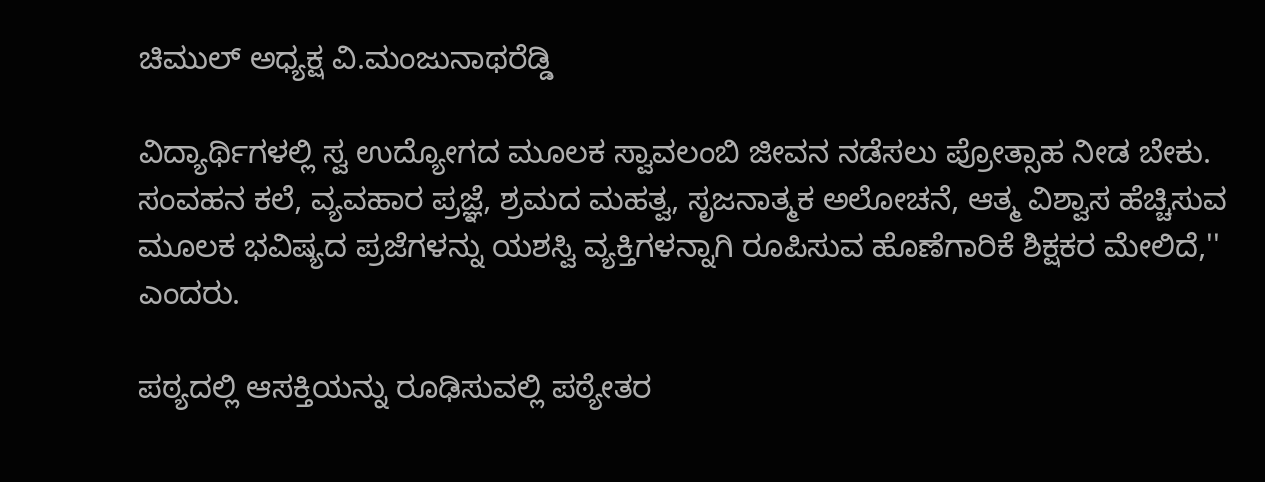ಚಿಮುಲ್ ಅಧ್ಯಕ್ಷ ವಿ.ಮಂಜುನಾಥರೆಡ್ಡಿ

ವಿದ್ಯಾರ್ಥಿಗಳಲ್ಲಿ ಸ್ವ ಉದ್ಯೋಗದ ಮೂಲಕ ಸ್ವಾವಲಂಬಿ ಜೀವನ ನಡೆಸಲು ಪ್ರೋತ್ಸಾಹ ನೀಡ ಬೇಕು. ಸಂವಹನ ಕಲೆ, ವ್ಯವಹಾರ ಪ್ರಜ್ಞೆ, ಶ್ರಮದ ಮಹತ್ವ, ಸೃಜನಾತ್ಮಕ ಅಲೋಚನೆ, ಆತ್ಮ ವಿಶ್ವಾಸ ಹೆಚ್ಚಿಸುವ ಮೂಲಕ ಭವಿಷ್ಯದ ಪ್ರಜೆಗಳನ್ನು ಯಶಸ್ವಿ ವ್ಯಕ್ತಿಗಳನ್ನಾಗಿ ರೂಪಿಸುವ ಹೊಣೆಗಾರಿಕೆ ಶಿಕ್ಷಕರ ಮೇಲಿದೆ,'' ಎಂದರು.

ಪಠ್ಯದಲ್ಲಿ ಆಸಕ್ತಿಯನ್ನು ರೂಢಿಸುವಲ್ಲಿ ಪಠ್ಯೇತರ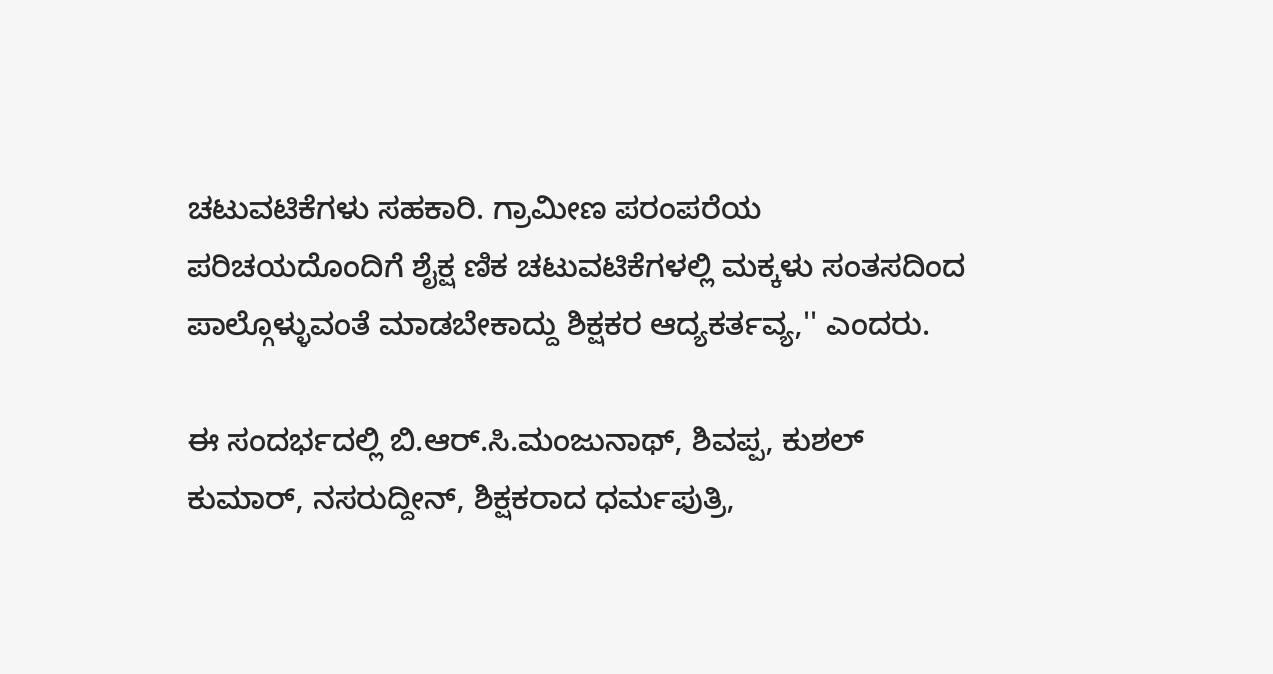ಚಟುವಟಿಕೆಗಳು ಸಹಕಾರಿ. ಗ್ರಾಮೀಣ ಪರಂಪರೆಯ ಪರಿಚಯದೊಂದಿಗೆ ಶೈಕ್ಷ ಣಿಕ ಚಟುವಟಿಕೆಗಳಲ್ಲಿ ಮಕ್ಕಳು ಸಂತಸದಿಂದ ಪಾಲ್ಗೊಳ್ಳುವಂತೆ ಮಾಡಬೇಕಾದ್ದು ಶಿಕ್ಷಕರ ಆದ್ಯಕರ್ತವ್ಯ,'' ಎಂದರು.

ಈ ಸಂದರ್ಭದಲ್ಲಿ ಬಿ.ಆರ್.ಸಿ.ಮಂಜುನಾಥ್, ಶಿವಪ್ಪ, ಕುಶಲ್ ಕುಮಾರ್, ನಸರುದ್ದೀನ್, ಶಿಕ್ಷಕರಾದ ಧರ್ಮಪುತ್ರಿ,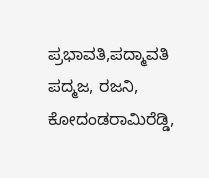ಪ್ರಭಾವತಿ,ಪದ್ಮಾವತಿ ಪದ್ಮಜ, ರಜನಿ, ಕೋದಂಡರಾಮಿರೆಡ್ಡಿ,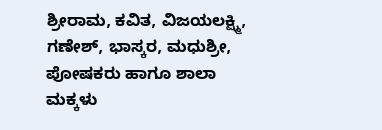ಶ್ರೀರಾಮ, ಕವಿತ, ವಿಜಯಲಕ್ಷ್ಮಿ, ಗಣೇಶ್, ಭಾಸ್ಕರ, ಮಧುಶ್ರೀ, ಪೋಷಕರು ಹಾಗೂ ಶಾಲಾ ಮಕ್ಕಳು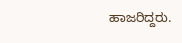ಹಾಜರಿದ್ದರು.